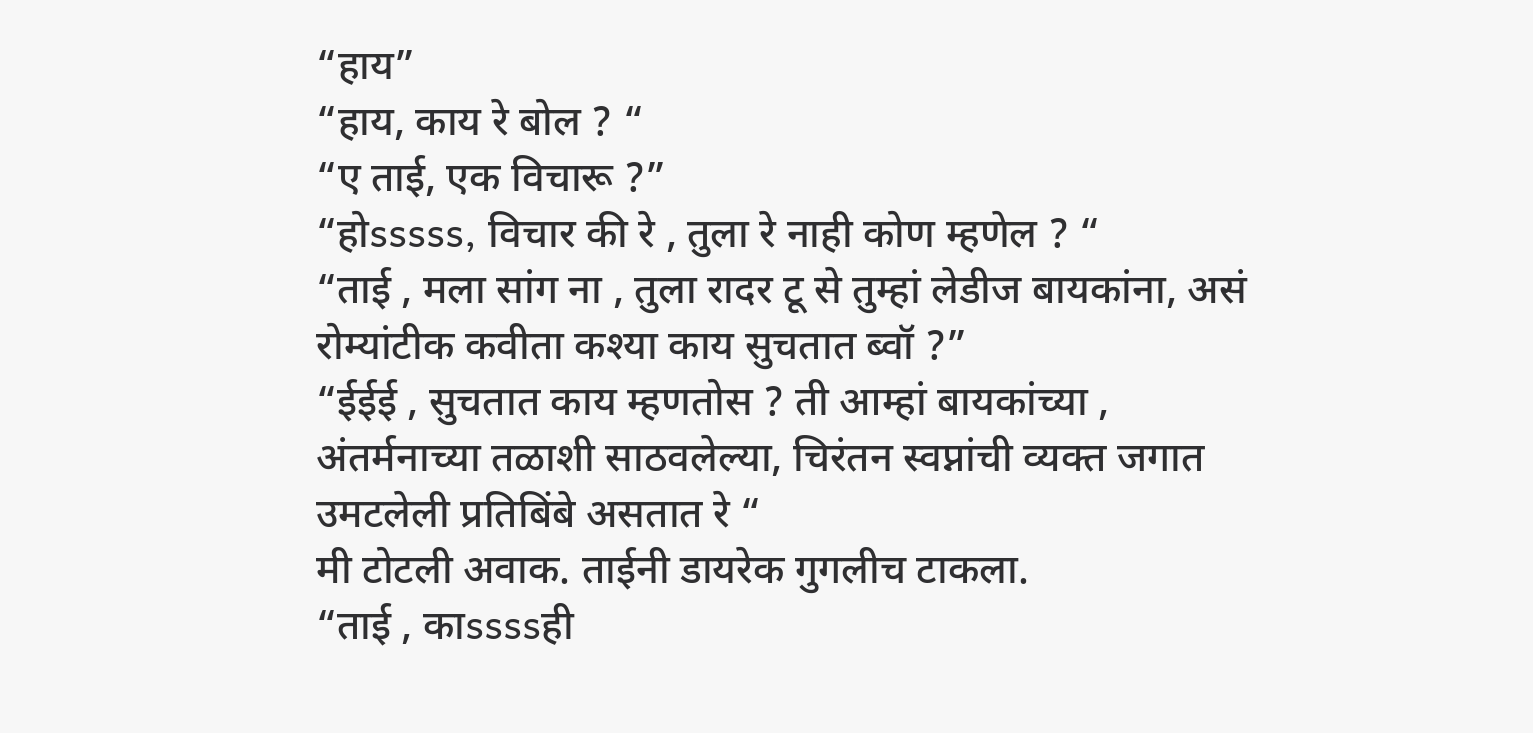“हाय”
“हाय, काय रे बोल ? “
“ए ताई, एक विचारू ?”
“होsssss, विचार की रे , तुला रे नाही कोण म्हणेल ? “
“ताई , मला सांग ना , तुला रादर टू से तुम्हां लेडीज बायकांना, असं रोम्यांटीक कवीता कश्या काय सुचतात ब्वॉ ?”
“ईईई , सुचतात काय म्हणतोस ? ती आम्हां बायकांच्या , अंतर्मनाच्या तळाशी साठवलेल्या, चिरंतन स्वप्नांची व्यक्त जगात उमटलेली प्रतिबिंबे असतात रे “
मी टोटली अवाक. ताईनी डायरेक गुगलीच टाकला.
“ताई , काssssही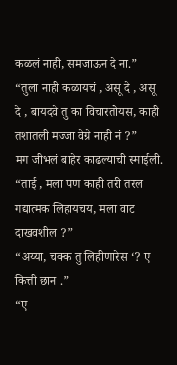कळलं नाही, समजाऊन दे ना.”
“तुला नाही कळायचं , असू दे , असू दे , बायदवे तु का विचारतोयस, काही तशातली मज्जा वेग्रे नाही नं ?”
मग जीभलं बाहेर काढल्याची स्माईली. “ताई , मला पण काही तरी तरल गद्यात्मक लिहायचय, मला वाट दाखवशील ?”
“अय्या, चक्क तु लिहीणारेस ‘? ए कित्ती छान .”
“ए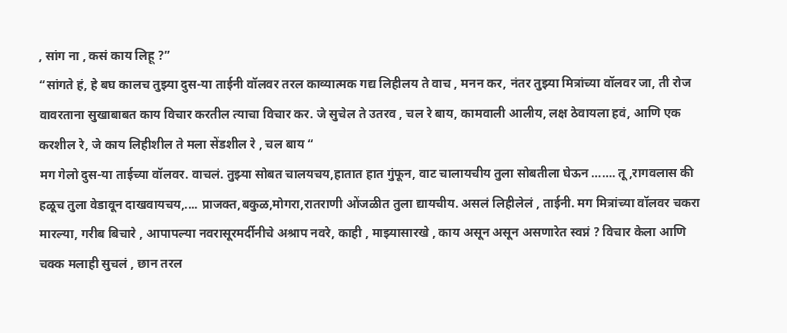, सांग ना , कसं काय लिहू ?”
“सांगते हं, हे बघ कालच तुझ्या दुस-या ताईनी वॉलवर तरल काव्यात्मक गद्य लिहीलय ते वाच , मनन कर, नंतर तुझ्या मित्रांच्या वॉलवर जा, ती रोज वावरताना सुखाबाबत काय विचार करतील त्याचा विचार कर. जे सुचेल ते उतरव , चल रे बाय, कामवाली आलीय, लक्ष ठेवायला हवं, आणि एक करशील रे, जे काय लिहीशील ते मला सेंडशील रे , चल बाय “
मग गेलो दुस-या ताईच्या वॉलवर. वाचलं. तुझ्या सोबत चालयचय,हातात हात गुंफून, वाट चालायचीय तुला सोबतीला घेऊन ……. तू ,रागवलास की हळूच तुला वेडावून दाखवायचय,.... प्राजक्त,बकुळ,मोगरा,रातराणी ओंजळीत तुला द्यायचीय. असलं लिहीलेलं , ताईनी. मग मित्रांच्या वॉलवर चकरा मारल्या, गरीब बिचारे , आपापल्या नवरासूरमर्दीनीचे अश्राप नवरे, काही , माझ्यासारखे , काय असून असून असणारेत स्वप्नं ? विचार केला आणि चक्क मलाही सुचलं , छान तरल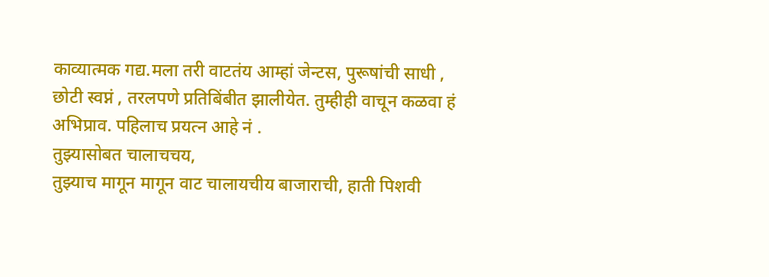काव्यात्मक गद्य.मला तरी वाटतंय आम्हां जेन्टस, पुरूषांची साधी , छोटी स्वप्नं , तरलपणे प्रतिबिंबीत झालीयेत. तुम्हीही वाचून कळवा हं अभिप्राव. पहिलाच प्रयत्न आहे नं .
तुझ्यासोबत चालाचचय,
तुझ्याच मागून मागून वाट चालायचीय बाजाराची, हाती पिशवी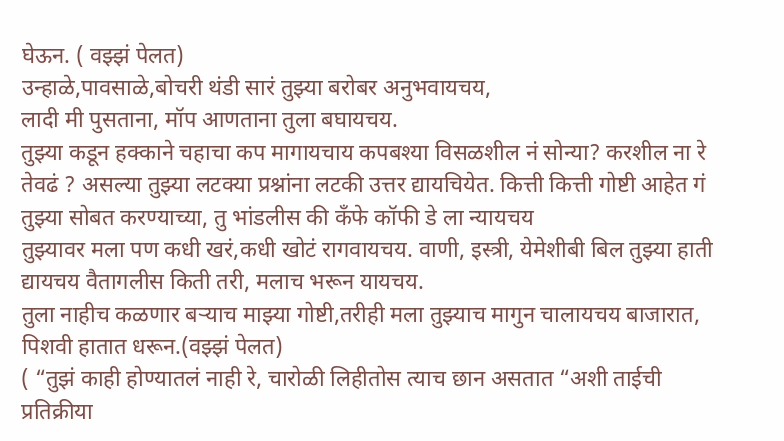घेऊन. ( वझ्झं पेलत)
उन्हाळे,पावसाळे,बोचरी थंडी सारं तुझ्या बरोबर अनुभवायचय,
लादी मी पुसताना, मॉप आणताना तुला बघायचय.
तुझ्या कडून हक्काने चहाचा कप मागायचाय कपबश्या विसळशील नं सोन्या? करशील ना रे तेवढं ? असल्या तुझ्या लटक्या प्रश्नांना लटकी उत्तर द्यायचियेत. कित्ती कित्ती गोष्टी आहेत गं तुझ्या सोबत करण्याच्या, तु भांडलीस की कँफे कॉफी डे ला न्यायचय
तुझ्यावर मला पण कधी खरं,कधी खोटं रागवायचय. वाणी, इस्त्री, येमेशीबी बिल तुझ्या हाती द्यायचय वैतागलीस किती तरी, मलाच भरून यायचय.
तुला नाहीच कळणार बऱ्याच माझ्या गोष्टी,तरीही मला तुझ्याच मागुन चालायचय बाजारात, पिशवी हातात धरून.(वझ्झं पेलत)
( “तुझं काही होण्यातलं नाही रे, चारोळी लिहीतोस त्याच छान असतात “अशी ताईची प्रतिक्रीया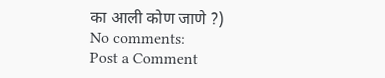का आली कोण जाणे ?)
No comments:
Post a Comment